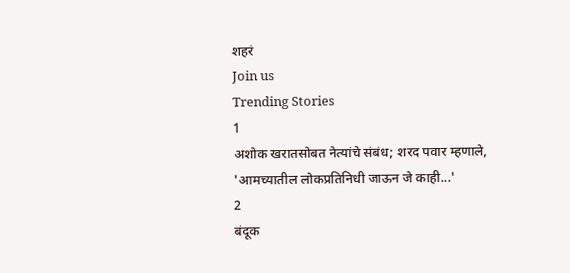शहरं
Join us
Trending Stories
1
अशोक खरातसोबत नेत्यांचे संबंध; शरद पवार म्हणाले, 'आमच्यातील लोकप्रतिनिधी जाऊन जे काही...'
2
बंदूक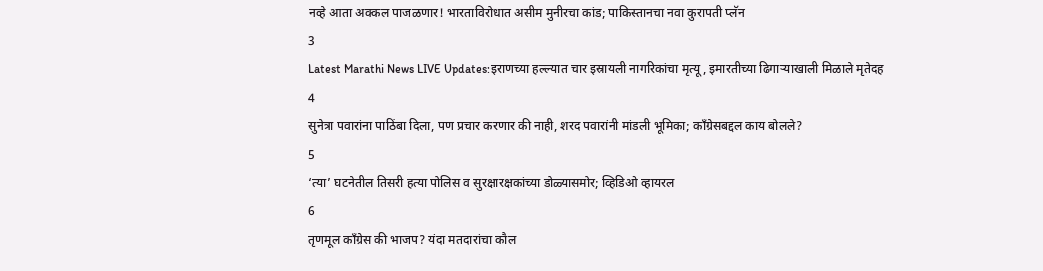नव्हे आता अक्कल पाजळणार! भारताविरोधात असीम मुनीरचा कांड; पाकिस्तानचा नवा कुरापती प्लॅन
3
Latest Marathi News LIVE Updates:इराणच्या हल्ल्यात चार इस्रायली नागरिकांचा मृत्यू, इमारतीच्या ढिगाऱ्याखाली मिळाले मृतेदह
4
सुनेत्रा पवारांना पाठिंबा दिला, पण प्रचार करणार की नाही, शरद पवारांनी मांडली भूमिका; काँग्रेसबद्दल काय बोलले?
5
‘त्या’ घटनेतील तिसरी हत्या पोलिस व सुरक्षारक्षकांच्या डोळ्यासमोर; व्हिडिओ व्हायरल
6
तृणमूल काँग्रेस की भाजप? यंदा मतदारांचा कौल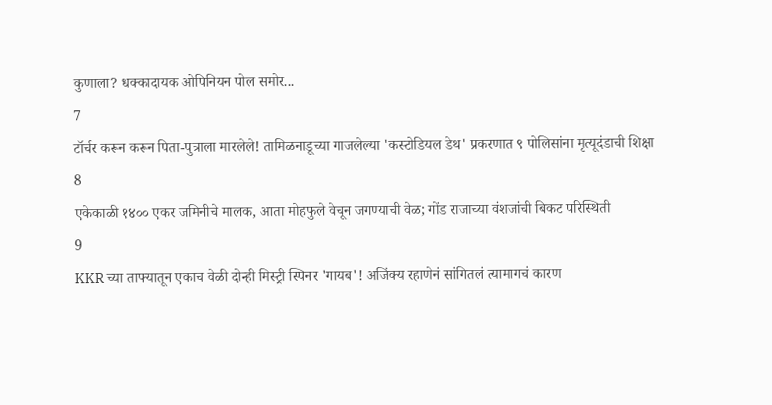कुणाला? धक्कादायक ओपिनियन पोल समोर...
7
टॉर्चर करून करून पिता-पुत्राला मारलेले! तामिळनाडूच्या गाजलेल्या 'कस्टोडियल डेथ' प्रकरणात ९ पोलिसांना मृत्यूदंडाची शिक्षा
8
एकेकाळी १४०० एकर जमिनीचे मालक, आता मोहफुले वेचून जगण्याची वेळ; गोंड राजाच्या वंशजांची बिकट परिस्थिती
9
KKR च्या ताफ्यातून एकाच वेळी दोन्ही मिस्ट्री स्पिनर 'गायब'! अजिंक्य रहाणेनं सांगितलं त्यामागचं कारण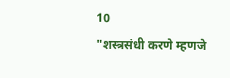10
"शस्त्रसंधी करणे म्हणजे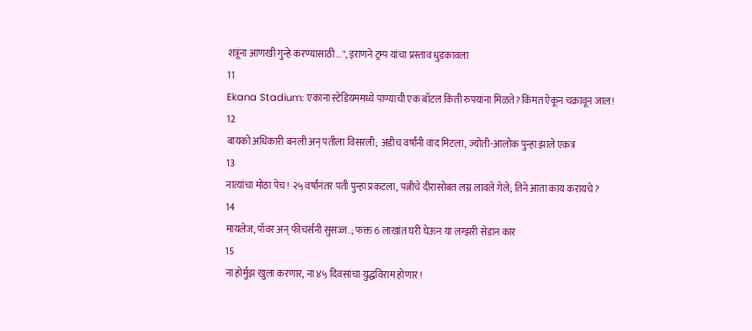शत्रूंना आणखी गुन्हे करण्यासाठी...", इराणने ट्रम्प यांचा प्रस्ताव धुडकावला
11
Ekana Stadium: एकाना स्टेडियममध्ये पाण्याची एक बॉटल किती रुपयांना मिळते? किंमत ऐकून चक्रावून जाल!
12
बायको अधिकारी बनली अन् पतीला विसरली; अडीच वर्षांनी वाद मिटला, ज्योती-आलोक पुन्हा झाले एकत्र
13
नात्यांचा मोठा पेच! २५ वर्षांनंतर पती पुन्हा प्रकटला, पत्नीचे दीरासोबत लग्न लावले गेले; तिने आता काय करायचे?
14
मायलेज, पॉवर अन् फीचर्सनी सुसज्ज..; फक्त 6 लाखांत घरी घेऊन या लग्झरी सेडान कार
15
ना होर्मुझ खुला करणार, ना ४५ दिवसांचा युद्धविराम होणार!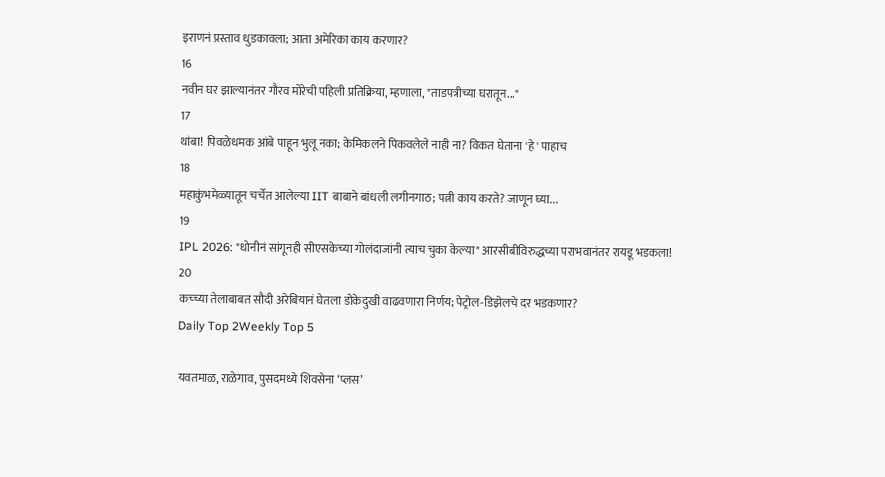इराणनं प्रस्ताव धुडकावला; आता अमेरिका काय करणार?
16
नवीन घर झाल्यानंतर गौरव मोरेची पहिली प्रतिक्रिया, म्हणाला, "ताडपत्रीच्या घरातून..."
17
थांबा! पिवळेधमक आंबे पाहून भुलू नका; केमिकलने पिकवलेले नाही ना? विकत घेताना 'हे' पाहाच
18
महाकुंभमेळ्यातून चर्चेत आलेल्या IIT बाबाने बांधली लगीनगाठ; पत्नी काय करते? जाणून घ्या...
19
IPL 2026: "धोनीनं सांगूनही सीएसकेच्या गोलंदाजांनी त्याच चुका केल्या" आरसीबीविरुद्धच्या पराभवानंतर रायडू भडकला!
20
कच्च्या तेलाबाबत सौदी अरेबियानं घेतला डोकेदुखी वाढवणारा निर्णय; पेट्रोल-डिझेलचे दर भडकणार?
Daily Top 2Weekly Top 5

यवतमाळ, राळेगाव, पुसदमध्ये शिवसेना ‘प्लस’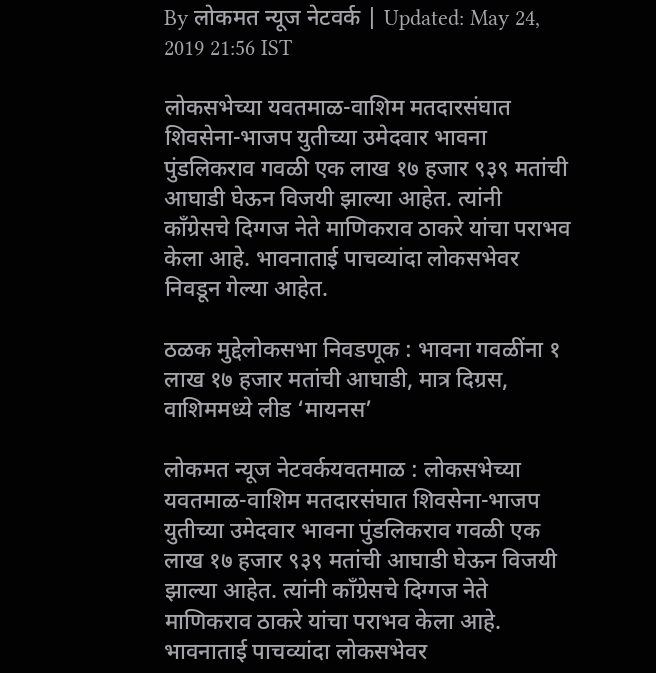By लोकमत न्यूज नेटवर्क | Updated: May 24, 2019 21:56 IST

लोकसभेच्या यवतमाळ-वाशिम मतदारसंघात शिवसेना-भाजप युतीच्या उमेदवार भावना पुंडलिकराव गवळी एक लाख १७ हजार ९३९ मतांची आघाडी घेऊन विजयी झाल्या आहेत. त्यांनी काँग्रेसचे दिग्गज नेते माणिकराव ठाकरे यांचा पराभव केला आहे. भावनाताई पाचव्यांदा लोकसभेवर निवडून गेल्या आहेत.

ठळक मुद्देलोकसभा निवडणूक : भावना गवळींना १ लाख १७ हजार मतांची आघाडी, मात्र दिग्रस, वाशिममध्ये लीड ‘मायनस’

लोकमत न्यूज नेटवर्कयवतमाळ : लोकसभेच्या यवतमाळ-वाशिम मतदारसंघात शिवसेना-भाजप युतीच्या उमेदवार भावना पुंडलिकराव गवळी एक लाख १७ हजार ९३९ मतांची आघाडी घेऊन विजयी झाल्या आहेत. त्यांनी काँग्रेसचे दिग्गज नेते माणिकराव ठाकरे यांचा पराभव केला आहे. भावनाताई पाचव्यांदा लोकसभेवर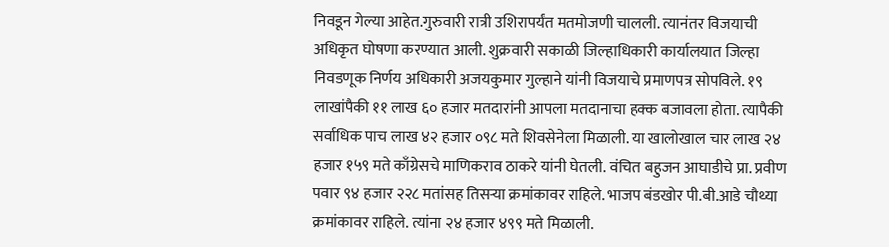निवडून गेल्या आहेत.गुरुवारी रात्री उशिरापर्यंत मतमोजणी चालली. त्यानंतर विजयाची अधिकृत घोषणा करण्यात आली. शुक्रवारी सकाळी जिल्हाधिकारी कार्यालयात जिल्हा निवडणूक निर्णय अधिकारी अजयकुमार गुल्हाने यांनी विजयाचे प्रमाणपत्र सोपविले. १९ लाखांपैकी ११ लाख ६० हजार मतदारांनी आपला मतदानाचा हक्क बजावला होता. त्यापैकी सर्वाधिक पाच लाख ४२ हजार ०९८ मते शिवसेनेला मिळाली. या खालोखाल चार लाख २४ हजार १५९ मते काँग्रेसचे माणिकराव ठाकरे यांनी घेतली. वंचित बहुजन आघाडीचे प्रा. प्रवीण पवार ९४ हजार २२८ मतांसह तिसऱ्या क्रमांकावर राहिले. भाजप बंडखोर पी.बी.आडे चौथ्या क्रमांकावर राहिले. त्यांना २४ हजार ४९९ मते मिळाली.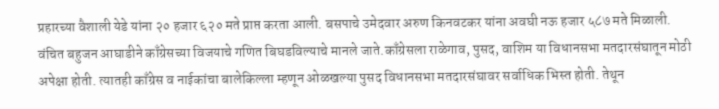प्रहारच्या वैशाली येडे यांना २० हजार ६२० मते प्राप्त करता आली. बसपाचे उमेदवार अरुण किनवटकर यांना अवघी नऊ हजार ५८७ मते मिळाली. वंचित बहुजन आघाडीने काँग्रेसच्या विजयाचे गणित बिघडविल्याचे मानले जाते.काँग्रेसला राळेगाव, पुसद, वाशिम या विधानसभा मतदारसंघातून मोठी अपेक्षा होती. त्यातही काँग्रेस व नाईकांचा बालेकिल्ला म्हणून ओळखल्या पुसद विधानसभा मतदारसंघावर सर्वाधिक भिस्त होती. तेथून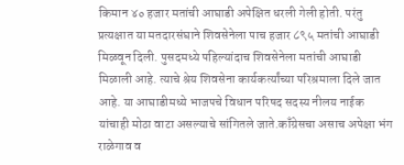किमान ४० हजार मतांची आघाडी अपेक्षित धरली गेली होती. परंतु प्रत्यक्षात या मतदारसंघाने शिवसेनेला पाच हजार ८९५ मतांची आघाडी मिळवून दिली. पुसदमध्ये पहिल्यांदाच शिवसेनेला मतांची आघाडी मिळाली आहे. त्याचे श्रेय शिवसेना कार्यकर्त्यांच्या परिश्रमाला दिले जात आहे. या आघाडीमध्ये भाजपचे विधान परिषद सदस्य नीलय नाईक यांचाही मोठा वाटा असल्याचे सांगितले जाते.काँग्रेसचा असाच अपेक्षा भंग राळेगाव व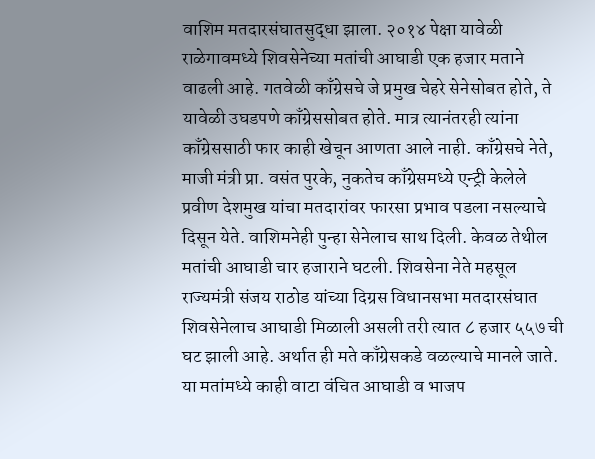वाशिम मतदारसंघातसुद्धा झाला. २०१४ पेक्षा यावेळी राळेगावमध्ये शिवसेनेच्या मतांची आघाडी एक हजार मताने वाढली आहे. गतवेळी काँग्रेसचे जे प्रमुख चेहरे सेनेसोबत होते, ते यावेळी उघडपणे काँग्रेससोबत होते. मात्र त्यानंतरही त्यांना काँग्रेससाठी फार काही खेचून आणता आले नाही. काँग्रेसचे नेते, माजी मंत्री प्रा. वसंत पुरके, नुकतेच काँग्रेसमध्ये एन्ट्री केलेले प्रवीण देशमुख यांचा मतदारांवर फारसा प्रभाव पडला नसल्याचे दिसून येते. वाशिमनेही पुन्हा सेनेलाच साथ दिली. केवळ तेथील मतांची आघाडी चार हजाराने घटली. शिवसेना नेते महसूल राज्यमंत्री संजय राठोड यांच्या दिग्रस विधानसभा मतदारसंघात शिवसेनेलाच आघाडी मिळाली असली तरी त्यात ८ हजार ५५७ ची घट झाली आहे. अर्थात ही मते काँग्रेसकडे वळल्याचे मानले जाते. या मतांमध्ये काही वाटा वंचित आघाडी व भाजप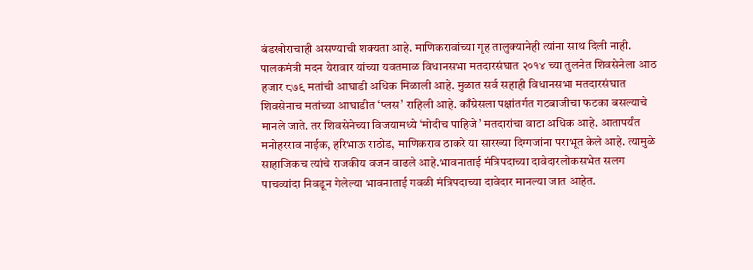बंडखोराचाही असण्याची शक्यता आहे. माणिकरावांच्या गृह तालुक्यानेही त्यांना साथ दिली नाही. पालकमंत्री मदन येरावार यांच्या यवतमाळ विधानसभा मतदारसंघात २०१४ च्या तुलनेत शिवसेनेला आठ हजार ८७९ मतांची आघाडी अधिक मिळाली आहे. मुळात सर्व सहाही विधानसभा मतदारसंघात शिवसेनाच मतांच्या आघाडीत ‘प्लस’ राहिली आहे. काँग्रेसला पक्षांतर्गत गटबाजीचा फटका बसल्याचे मानले जाते. तर शिवसेनेच्या विजयामध्ये ‘मोदीच पाहिजे’ मतदारांचा वाटा अधिक आहे. आतापर्यंत मनोहरराव नाईक, हरिभाऊ राठोड, माणिकराव ठाकरे या सारख्या दिग्गजांना पराभूत केले आहे. त्यामुळे साहाजिकच त्यांचे राजकीय वजन वाढले आहे.भावनाताई मंत्रिपदाच्या दावेदारलोकसभेत सलग पाचव्यांदा निवडून गेलेल्या भावनाताई गवळी मंत्रिपदाच्या दावेदार मानल्या जात आहेत.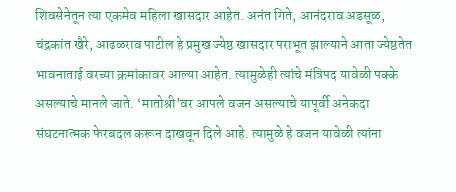शिवसेनेतून त्या एकमेव महिला खासदार आहेत. अनंत गिते, आनंदराव अडसूळ, चंद्रकांत खैरे, आढळराव पाटील हे प्रमुख ज्येष्ठ खासदार पराभूत झाल्याने आता ज्येष्ठतेत भावनाताई वरच्या क्रमांकावर आल्या आहेत. त्यामुळेही त्यांचे मंत्रिपद यावेळी पक्के असल्याचे मानले जाते. ‘मातोश्री’वर आपले वजन असल्याचे यापूर्वी अनेकदा संघटनात्मक फेरबदल करून दाखवून दिले आहे. त्यामुळे हे वजन यावेळी त्यांना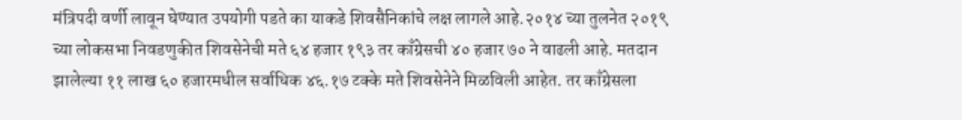मंत्रिपदी वर्णी लावून घेण्यात उपयोगी पडते का याकडे शिवसैनिकांचे लक्ष लागले आहे.२०१४ च्या तुलनेत २०१९ च्या लोकसभा निवडणुकीत शिवसेनेची मते ६४ हजार १९३ तर काँग्रेसची ४० हजार ७० ने वाढली आहे. मतदान झालेल्या ११ लाख ६० हजारमधील सर्वाधिक ४६.१७ टक्के मते शिवसेनेने मिळविली आहेत. तर काँग्रेसला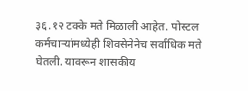३६.१२ टक्के मते मिळाली आहेत. पोस्टल कर्मचाऱ्यांमध्येही शिवसेनेनेच सर्वाधिक मते घेतली. यावरून शासकीय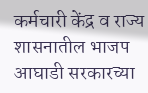कर्मचारी केंद्र व राज्य शासनातील भाजप आघाडी सरकारच्या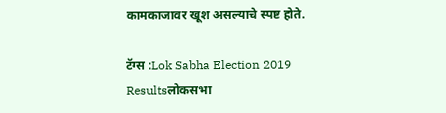कामकाजावर खूश असल्याचे स्पष्ट होते.

टॅग्स :Lok Sabha Election 2019 Resultsलोकसभा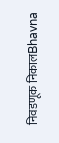निवडणूक निकालBhavna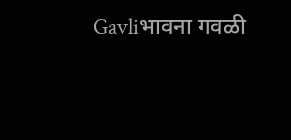Gavliभावना गवळी